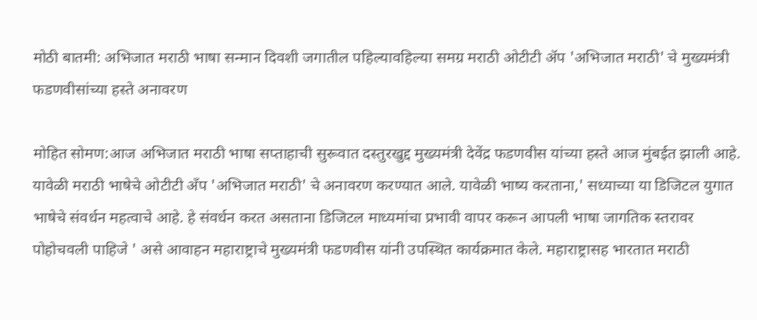मोठी बातमी: अभिजात मराठी भाषा सन्मान दिवशी जगातील पहिल्यावहिल्या समग्र मराठी ओटीटी अ‍ॅप 'अभिजात मराठी' चे मुख्यमंत्री फडणवीसांच्या हस्ते अनावरण

मोहित सोमण:आज अभिजात मराठी भाषा सप्ताहाची सुरूवात दस्तुरखुद्द मुख्यमंत्री देवेंद्र फडणवीस यांच्या हस्ते आज मुंबईत झाली आहे. यावेळी मराठी भाषेचे ओटीटी अँप 'अभिजात मराठी' चे अनावरण करण्यात आले. यावेळी भाष्य करताना,' सध्याच्या या डिजिटल युगात भाषेचे संवर्धन महत्वाचे आहे. हे संवर्धन करत असताना डिजिटल माध्यमांचा प्रभावी वापर करून आपली भाषा जागतिक स्तरावर पोहोचवली पाहिजे ' असे आवाहन महाराष्ट्राचे मुख्यमंत्री फडणवीस यांनी उपस्थित कार्यक्रमात केले. महाराष्ट्रासह भारतात मराठी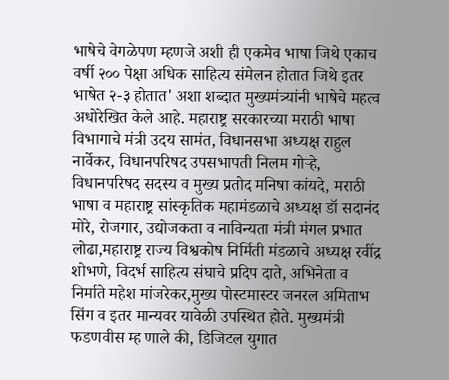भाषेचे वेगळेपण म्हणजे अशी ही एकमेव भाषा जिथे एकाच वर्षी २०० पेक्षा अधिक साहित्य संमेलन होतात जिथे इतर भाषेत २-३ होतात' अशा शब्दात मुख्यमंत्र्यांनी भाषेचे महत्व अधोरेखित केले आहे. महाराष्ट्र सरकारच्या मराठी भाषा विभागाचे मंत्री उदय सामंत, विधानसभा अध्यक्ष राहुल नार्वेकर, विधानपरिषद उपसभापती निलम गोऱ्हे, विधानपरिषद सदस्य व मुख्य प्रतोद मनिषा कांयदे, मराठी भाषा व महाराष्ट्र सांस्कृतिक महामंडळाचे अध्यक्ष डॉ सदानंद मोरे, रोजगार, उद्योजकता व नाविन्यता मंत्री मंगल प्रभात लोढा,महाराष्ट्र राज्य विश्वकोष निर्मिती मंडळाचे अध्यक्ष रवींद्र शोभणे, विदर्भ साहित्य संघाचे प्रदिप दाते, अभिनेता व निर्माते महेश मांजरेकर,मुख्य पोस्टमास्टर जनरल अमिताभ सिंग व इतर मान्यवर यावेळी उपस्थित होते. मुख्यमंत्री फडणवीस म्ह णाले की, डिजिटल युगात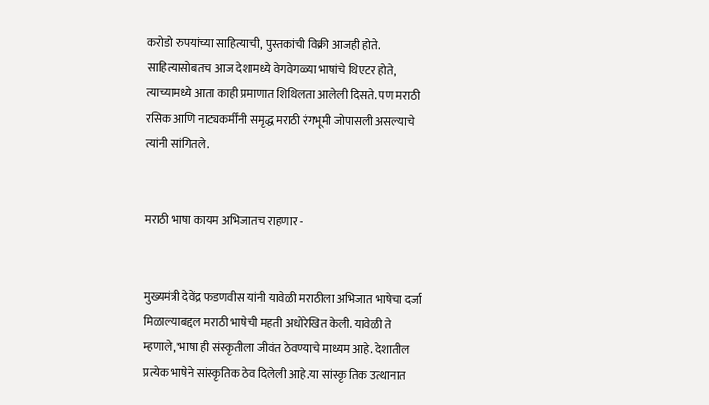करोडो रुपयांच्या साहित्याची, पुस्तकांची विक्री आजही होते. साहित्यासोबतच आज देशामध्ये वेगवेगळ्या भाषांचे थिएटर होते, त्याच्यामध्ये आता काही प्रमाणात शिथिलता आलेली दिसते. पण मराठी रसिक आणि नाट्यकर्मींनी समृद्ध मराठी रंगभूमी जोपासली असल्याचे त्यांनी सांगितले.


मराठी भाषा कायम अभिजातच राहणार -


मुख्यमंत्री देवेंद्र फडणवीस यांनी यावेळी मराठीला अभिजात भाषेचा दर्जा मिळाल्याबद्दल मराठी भाषेची महती अधोरेखित केली. यावेळी ते म्हणाले,'भाषा ही संस्कृतीला जीवंत ठेवण्याचे माध्यम आहे. देशातील प्रत्येक भाषेने सांस्कृतिक ठेव दिलेली आहे.या सांस्कृ तिक उत्थानात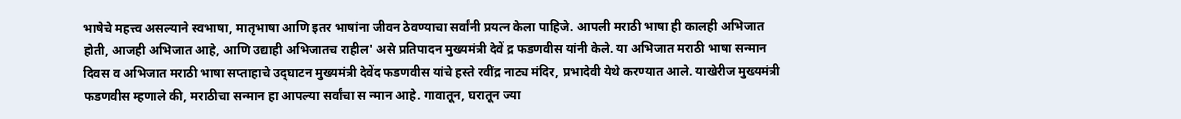भाषेचे महत्त्व असल्याने स्वभाषा, मातृभाषा आणि इतर भाषांना जीवन ठेवण्याचा सर्वांनी प्रयत्न केला पाहिजे. आपली मराठी भाषा ही कालही अभिजात होती, आजही अभिजात आहे, आणि उद्याही अभिजातच राहील' असे प्रतिपादन मुख्यमंत्री देवें द्र फडणवीस यांनी केले. या अभिजात मराठी भाषा सन्मान दिवस व अभिजात मराठी भाषा सप्ताहाचे उद्‌घाटन मुख्यमंत्री देवेंद फडणवीस यांचे हस्ते रवींद्र नाट्य मंदिर, प्रभादेवी येथे करण्यात आले. याखेरीज मुख्यमंत्री फडणवीस म्हणाले की, मराठीचा सन्मान हा आपल्या सर्वांचा स न्मान आहे. गावातून, घरातून ज्या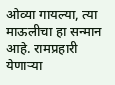ओव्या गायल्या, त्या माऊलीचा हा सन्मान आहे. रामप्रहारी येणाऱ्या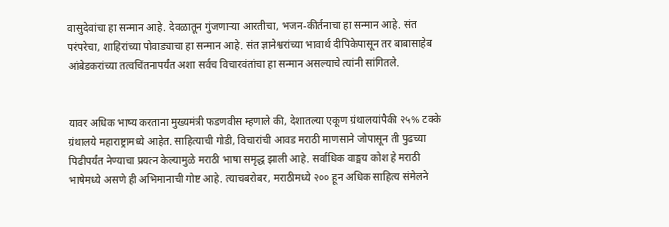वासुदेवांचा हा सन्मान आहे. देवळातून गुंजणाऱ्या आरतीचा, भजन-कीर्तनाचा हा सन्मान आहे. संत परंपरेचा, शाहिरांच्या पोवाड्याचा हा सन्मान आहे. संत ज्ञानेश्वरांच्या भावार्थ दीपिकेपासून तर बाबासाहेब आंबेडकरांच्या तत्वचिंतनापर्यंत अशा सर्वच विचारवंतांचा हा सन्मान असल्याचे त्यांनी सांगितले.


यावर अधिक भाष्य करताना मुख्यमंत्री फडणवीस म्हणाले की, देशातल्या एकूण ग्रंथालयांपैकी २५% टक्के ग्रंथालये महाराष्ट्रामध्ये आहेत. साहित्याची गोडी, विचारांची आवड मराठी माणसाने जोपासून ती पुढच्या पिढीपर्यंत नेण्याचा प्रयत्न केल्यामुळे मराठी भाषा समृद्ध झाली आहे. सर्वाधिक वाङ्मय कोश हे मराठी भाषेमध्ये असणे ही अभिमानाची गोष्ट आहे. त्याचबरोबर, मराठीमध्ये २०० हून अधिक साहित्य संमेलने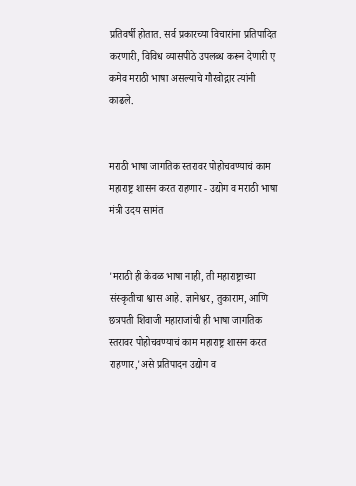प्रतिवर्षी होतात. सर्व प्रकारच्या विचारांना प्रतिपादित करणारी, विविध व्यासपीठे उपलब्ध करून देणारी ए कमेव मराठी भाषा असल्याचे गौरवोद्गार त्यांनी काढले.


मराठी भाषा जागतिक स्तरावर पोहोचवण्याचं काम महाराष्ट्र शासन करत राहणार - उद्योग व मराठी भाषा मंत्री उदय सामंत


'मराठी ही केवळ भाषा नाही, ती महाराष्ट्राच्या संस्कृतीचा श्वास आहे. ज्ञानेश्वर, तुकाराम, आणि छत्रपती शिवाजी महाराजांची ही भाषा जागतिक स्तरावर पोहोचवण्याचं काम महाराष्ट्र शासन करत राहणार,'असे प्रतिपादन उद्योग व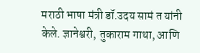मराठी भाषा मंत्री डॉ.उदय सामं त यांनी केले. ज्ञानेश्वरी, तुकाराम गाथा, आणि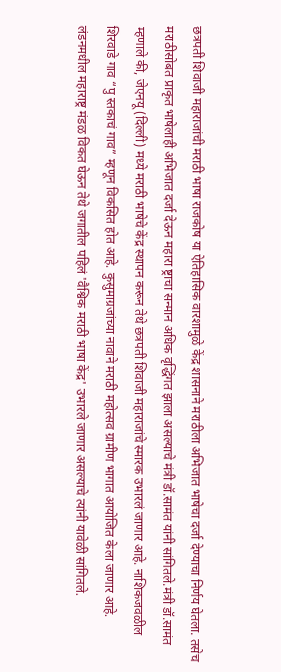छत्रपती शिवाजी महाराजांची मराठी भाषा राजकोष या ऐतिहासिक वारशामुळे केंद्र शासनाने मराठीला अभिजात भाषेचा दर्जा देण्याचा निर्णय घेतला. तसेच मराठीसोबत प्राकृत भाषेलाही अभिजात दर्जा देऊन महारा ष्ट्राचा सन्मान अधिक वृद्धिंगत झाला असल्याचे मंत्री डॉ.सामंत यांनी सांगितले.मंत्री डॉ.सामंत म्हणाले की, जेएनयू (दिल्ली) मध्ये मराठी भाषेचे केंद्र स्थापन करून तेथे छत्रपती शिवाजी महाराजांचे स्मारक उभारलं जाणार आहे. नाशिकजवळील शिरवाडे गाव “पु स्तकाचं गाव” म्हणून विकसित होत आहे. कुसुमाग्रजांच्या नावाने मराठी महोत्सव ग्रामीण भागात आयोजित केला जाणार आहे. लंडनमधील महाराष्ट्र मंडळ विकत घेऊन तेथे जगातील पहिलं 'वैश्विक मराठी भाषा केंद्र' उभारले जाणार असल्याचे त्यांनी यावेळी सांगितले.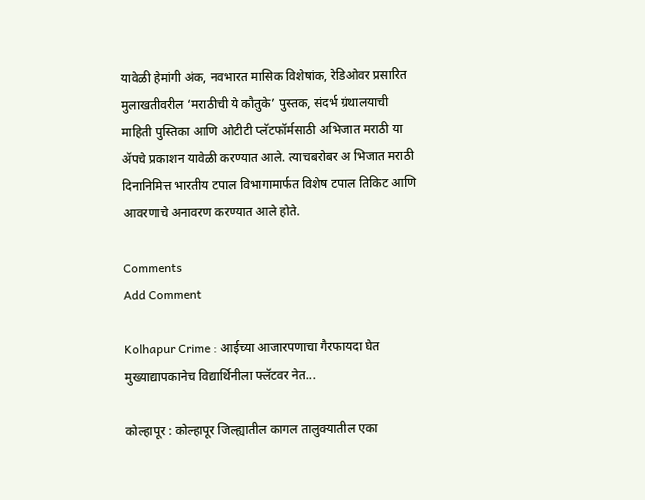यावेळी हेमांगी अंक, नवभारत मासिक विशेषांक, रेडिओवर प्रसारित मुलाखतीवरील ‘मराठीची ये कौतुके’ पुस्तक, संदर्भ ग्रंथालयाची माहिती पुस्तिका आणि ओटीटी प्लॅटफॉर्मसाठी अभिजात मराठी या ॲपचे प्रकाशन यावेळी करण्यात आले. त्याचबरोबर अ भिजात मराठी दिनानिमित्त भारतीय टपाल विभागामार्फत विशेष टपाल तिकिट आणि आवरणाचे अनावरण करण्यात आले होते.

Comments
Add Comment

Kolhapur Crime : आईच्या आजारपणाचा गैरफायदा घेत मुख्याद्यापकानेच विद्यार्थिनीला फ्लॅटवर नेत...

कोल्हापूर : कोल्हापूर जिल्ह्यातील कागल तालुक्यातील एका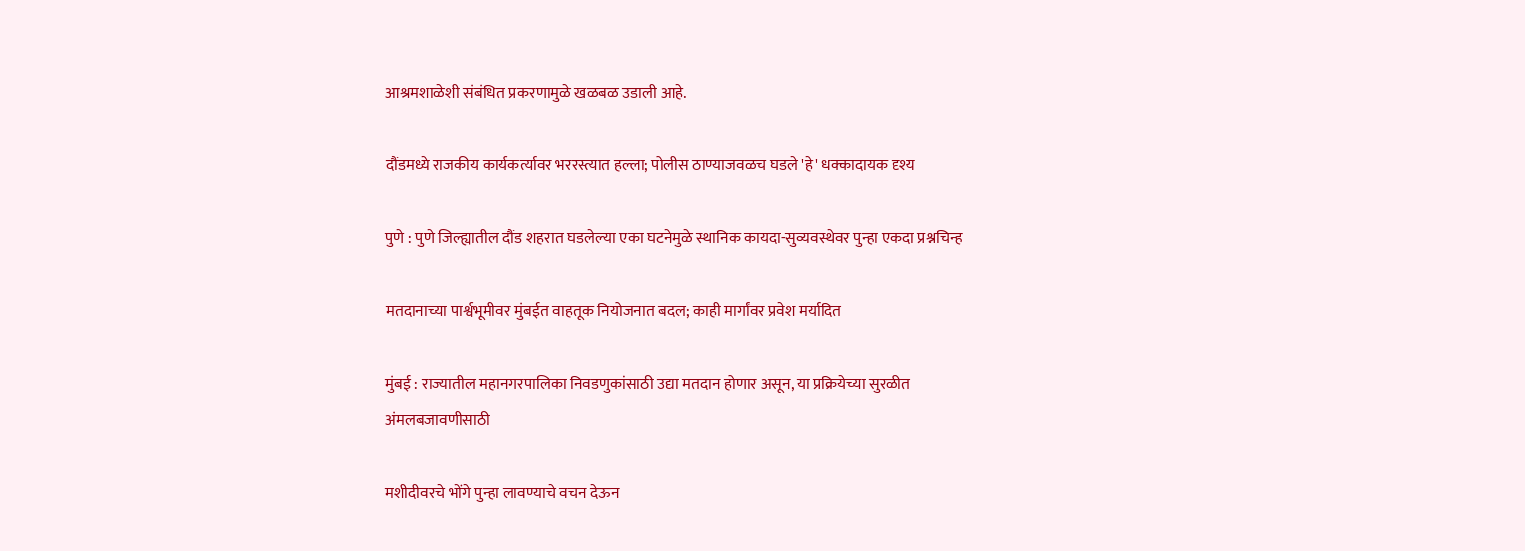आश्रमशाळेशी संबंधित प्रकरणामुळे खळबळ उडाली आहे.

दौंडमध्ये राजकीय कार्यकर्त्यावर भररस्त्यात हल्ला; पोलीस ठाण्याजवळच घडले 'हे' धक्कादायक दृश्य

पुणे : पुणे जिल्ह्यातील दौंड शहरात घडलेल्या एका घटनेमुळे स्थानिक कायदा-सुव्यवस्थेवर पुन्हा एकदा प्रश्नचिन्ह

मतदानाच्या पार्श्वभूमीवर मुंबईत वाहतूक नियोजनात बदल; काही मार्गांवर प्रवेश मर्यादित

मुंबई : राज्यातील महानगरपालिका निवडणुकांसाठी उद्या मतदान होणार असून, या प्रक्रियेच्या सुरळीत अंमलबजावणीसाठी

मशीदीवरचे भोंगे पुन्हा लावण्याचे वचन देऊन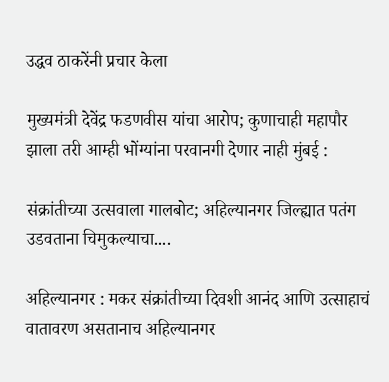उद्धव ठाकरेंनी प्रचार केला

मुख्यमंत्री देवेंद्र फडणवीस यांचा आरोप; कुणाचाही महापौर झाला तरी आम्ही भोंग्यांना परवानगी देणार नाही मुंबई :

संक्रांतीच्या उत्सवाला गालबोट; अहिल्यानगर जिल्ह्यात पतंग उडवताना चिमुकल्याचा....

अहिल्यानगर : मकर संक्रांतीच्या दिवशी आनंद आणि उत्साहाचं वातावरण असतानाच अहिल्यानगर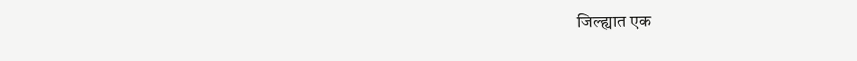जिल्ह्यात एक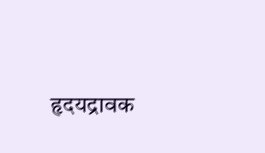हृदयद्रावक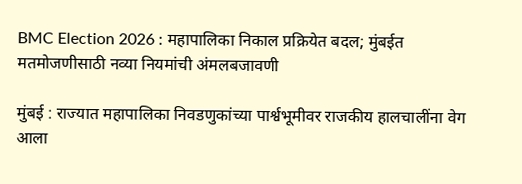BMC Election 2026 : महापालिका निकाल प्रक्रियेत बदल; मुंबईत मतमोजणीसाठी नव्या नियमांची अंमलबजावणी

मुंबई : राज्यात महापालिका निवडणुकांच्या पार्श्वभूमीवर राजकीय हालचालींना वेग आला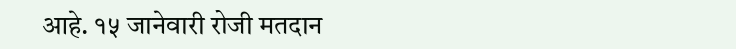आहे. १५ जानेवारी रोजी मतदान